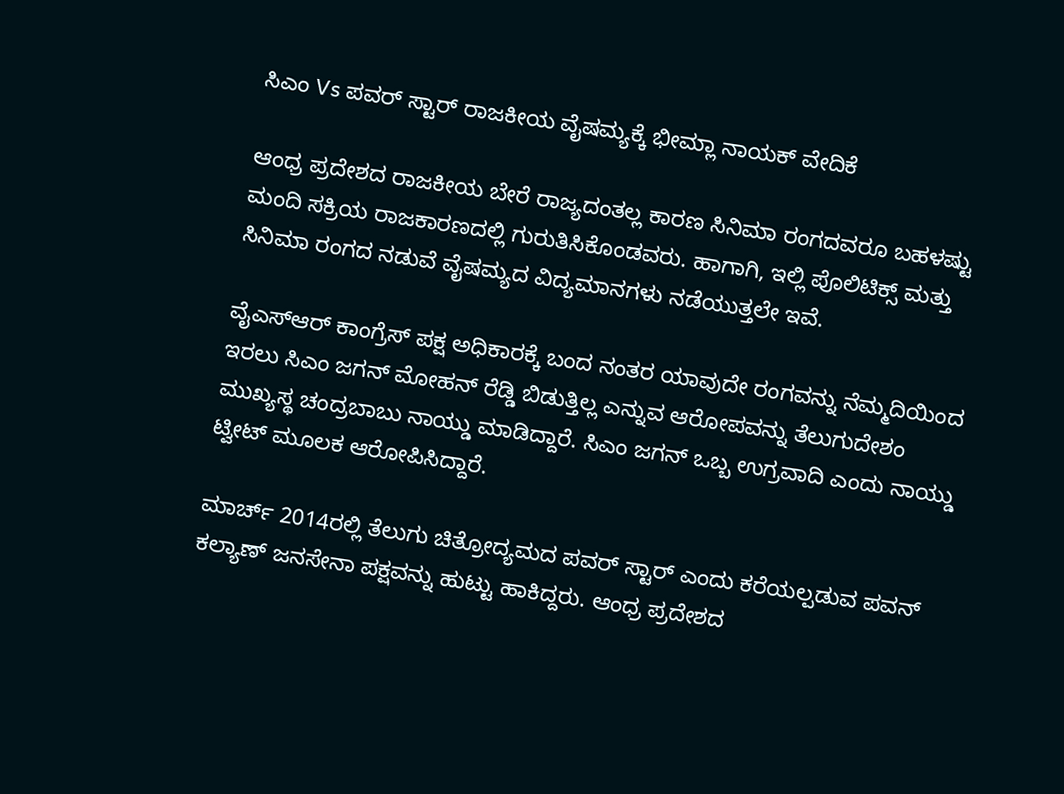ಸಿಎಂ Vs ಪವರ್ ಸ್ಟಾರ್ ರಾಜಕೀಯ ವೈಷಮ್ಯಕ್ಕೆ ಭೀಮ್ಲಾ ನಾಯಕ್ ವೇದಿಕೆ

ಆಂಧ್ರ ಪ್ರದೇಶದ ರಾಜಕೀಯ ಬೇರೆ ರಾಜ್ಯದಂತಲ್ಲ ಕಾರಣ ಸಿನಿಮಾ ರಂಗದವರೂ ಬಹಳಷ್ಟು ಮಂದಿ ಸಕ್ರಿಯ ರಾಜಕಾರಣದಲ್ಲಿ ಗುರುತಿಸಿಕೊಂಡವರು. ಹಾಗಾಗಿ, ಇಲ್ಲಿ ಪೊಲಿಟಿಕ್ಸ್ ಮತ್ತು ಸಿನಿಮಾ ರಂಗದ ನಡುವೆ ವೈಷಮ್ಯದ ವಿದ್ಯಮಾನಗಳು ನಡೆಯುತ್ತಲೇ ಇವೆ.

ವೈಎಸ್ಆರ್ ಕಾಂಗ್ರೆಸ್ ಪಕ್ಷ ಅಧಿಕಾರಕ್ಕೆ ಬಂದ ನಂತರ ಯಾವುದೇ ರಂಗವನ್ನು ನೆಮ್ಮದಿಯಿಂದ ಇರಲು ಸಿಎಂ ಜಗನ್ ಮೋಹನ್ ರೆಡ್ಡಿ ಬಿಡುತ್ತಿಲ್ಲ ಎನ್ನುವ ಆರೋಪವನ್ನು ತೆಲುಗುದೇಶಂ ಮುಖ್ಯಸ್ಥ ಚಂದ್ರಬಾಬು ನಾಯ್ಡು ಮಾಡಿದ್ದಾರೆ. ಸಿಎಂ ಜಗನ್ ಒಬ್ಬ ಉಗ್ರವಾದಿ ಎಂದು ನಾಯ್ಡು ಟ್ವೀಟ್ ಮೂಲಕ ಆರೋಪಿಸಿದ್ದಾರೆ.

ಮಾರ್ಚ್ 2014ರಲ್ಲಿ ತೆಲುಗು ಚಿತ್ರೋದ್ಯಮದ ಪವರ್ ಸ್ಟಾರ್ ಎಂದು ಕರೆಯಲ್ಪಡುವ ಪವನ್ ಕಲ್ಯಾಣ್ ಜನಸೇನಾ ಪಕ್ಷವನ್ನು ಹುಟ್ಟು ಹಾಕಿದ್ದರು. ಆಂಧ್ರ ಪ್ರದೇಶದ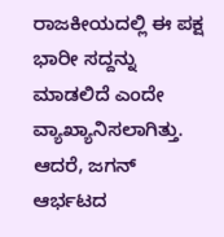ರಾಜಕೀಯದಲ್ಲಿ ಈ ಪಕ್ಷ ಭಾರೀ ಸದ್ದನ್ನು ಮಾಡಲಿದೆ ಎಂದೇ ವ್ಯಾಖ್ಯಾನಿಸಲಾಗಿತ್ತು. ಆದರೆ, ಜಗನ್ ಆರ್ಭಟದ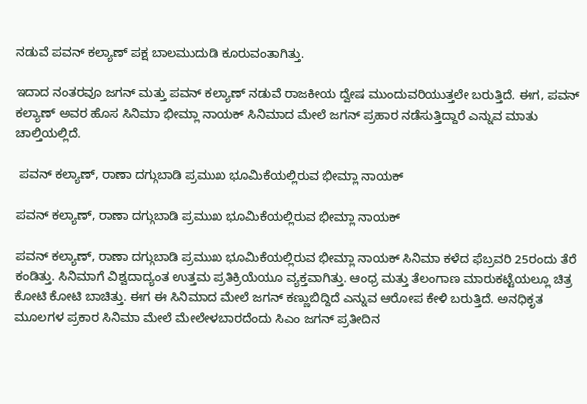ನಡುವೆ ಪವನ್ ಕಲ್ಯಾಣ್ ಪಕ್ಷ ಬಾಲಮುದುಡಿ ಕೂರುವಂತಾಗಿತ್ತು.

ಇದಾದ ನಂತರವೂ ಜಗನ್ ಮತ್ತು ಪವನ್ ಕಲ್ಯಾಣ್ ನಡುವೆ ರಾಜಕೀಯ ದ್ವೇಷ ಮುಂದುವರಿಯುತ್ತಲೇ ಬರುತ್ತಿದೆ. ಈಗ, ಪವನ್ ಕಲ್ಯಾಣ್ ಅವರ ಹೊಸ ಸಿನಿಮಾ ಭೀಮ್ಲಾ ನಾಯಕ್ ಸಿನಿಮಾದ ಮೇಲೆ ಜಗನ್ ಪ್ರಹಾರ ನಡೆಸುತ್ತಿದ್ದಾರೆ ಎನ್ನುವ ಮಾತು ಚಾಲ್ತಿಯಲ್ಲಿದೆ.

 ಪವನ್ ಕಲ್ಯಾಣ್, ರಾಣಾ ದಗ್ಗುಬಾಡಿ ಪ್ರಮುಖ ಭೂಮಿಕೆಯಲ್ಲಿರುವ ಭೀಮ್ಲಾ ನಾಯಕ್

ಪವನ್ ಕಲ್ಯಾಣ್, ರಾಣಾ ದಗ್ಗುಬಾಡಿ ಪ್ರಮುಖ ಭೂಮಿಕೆಯಲ್ಲಿರುವ ಭೀಮ್ಲಾ ನಾಯಕ್

ಪವನ್ ಕಲ್ಯಾಣ್, ರಾಣಾ ದಗ್ಗುಬಾಡಿ ಪ್ರಮುಖ ಭೂಮಿಕೆಯಲ್ಲಿರುವ ಭೀಮ್ಲಾ ನಾಯಕ್ ಸಿನಿಮಾ ಕಳೆದ ಫೆಬ್ರವರಿ 25ರಂದು ತೆರೆ ಕಂಡಿತ್ತು. ಸಿನಿಮಾಗೆ ವಿಶ್ವದಾದ್ಯಂತ ಉತ್ತಮ ಪ್ರತಿಕ್ರಿಯೆಯೂ ವ್ಯಕ್ತವಾಗಿತ್ತು. ಆಂಧ್ರ ಮತ್ತು ತೆಲಂಗಾಣ ಮಾರುಕಟ್ಟೆಯಲ್ಲೂ ಚಿತ್ರ ಕೋಟಿ ಕೋಟಿ ಬಾಚಿತ್ತು. ಈಗ ಈ ಸಿನಿಮಾದ ಮೇಲೆ ಜಗನ್ ಕಣ್ಣುಬಿದ್ದಿದೆ ಎನ್ನುವ ಆರೋಪ ಕೇಳಿ ಬರುತ್ತಿದೆ. ಅನಧಿಕೃತ ಮೂಲಗಳ ಪ್ರಕಾರ ಸಿನಿಮಾ ಮೇಲೆ ಮೇಲೇಳಬಾರದೆಂದು ಸಿಎಂ ಜಗನ್ ಪ್ರತೀದಿನ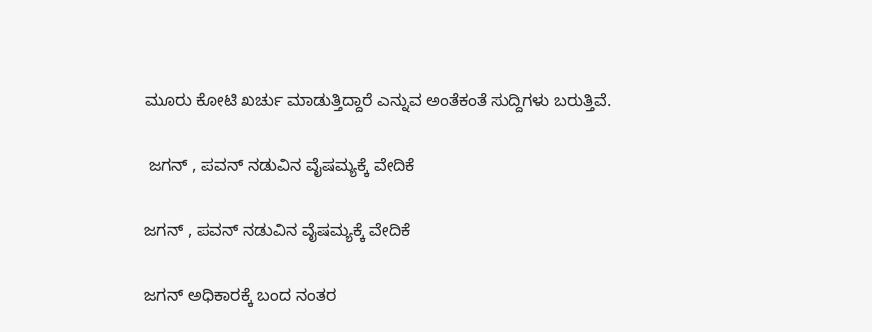ಮೂರು ಕೋಟಿ ಖರ್ಚು ಮಾಡುತ್ತಿದ್ದಾರೆ ಎನ್ನುವ ಅಂತೆಕಂತೆ ಸುದ್ದಿಗಳು ಬರುತ್ತಿವೆ.

 ಜಗನ್ , ಪವನ್ ನಡುವಿನ ವೈಷಮ್ಯಕ್ಕೆ ವೇದಿಕೆ

ಜಗನ್ , ಪವನ್ ನಡುವಿನ ವೈಷಮ್ಯಕ್ಕೆ ವೇದಿಕೆ

ಜಗನ್ ಅಧಿಕಾರಕ್ಕೆ ಬಂದ ನಂತರ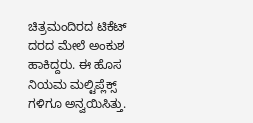ಚಿತ್ರಮಂದಿರದ ಟಿಕೆಟ್ ದರದ ಮೇಲೆ ಅಂಕುಶ ಹಾಕಿದ್ದರು. ಈ ಹೊಸ ನಿಯಮ ಮಲ್ಟಿಪ್ಲೆಕ್ಸ್ ಗಳಿಗೂ ಅನ್ವಯಿಸಿತ್ತು.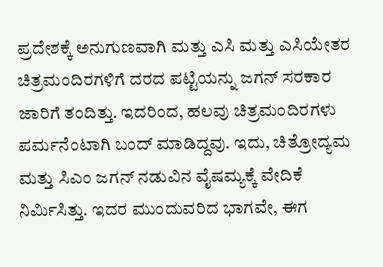ಪ್ರದೇಶಕ್ಕೆ ಅನುಗುಣವಾಗಿ ಮತ್ತು ಎಸಿ ಮತ್ತು ಎಸಿಯೇತರ ಚಿತ್ರಮಂದಿರಗಳಿಗೆ ದರದ ಪಟ್ಟಿಯನ್ನು ಜಗನ್ ಸರಕಾರ ಜಾರಿಗೆ ತಂದಿತ್ತು. ಇದರಿಂದ, ಹಲವು ಚಿತ್ರಮಂದಿರಗಳು ಪರ್ಮನೆಂಟಾಗಿ ಬಂದ್ ಮಾಡಿದ್ದವು. ಇದು, ಚಿತ್ರೋದ್ಯಮ ಮತ್ತು ಸಿಎಂ ಜಗನ್ ನಡುವಿನ ವೈಷಮ್ಯಕ್ಕೆ ವೇದಿಕೆ ನಿರ್ಮಿಸಿತ್ತು. ಇದರ ಮುಂದುವರಿದ ಭಾಗವೇ, ಈಗ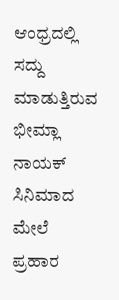ಆಂಧ್ರದಲ್ಲಿ ಸದ್ದು ಮಾಡುತ್ತಿರುವ ಭೀಮ್ಲಾ ನಾಯಕ್ ಸಿನಿಮಾದ ಮೇಲೆ ಪ್ರಹಾರ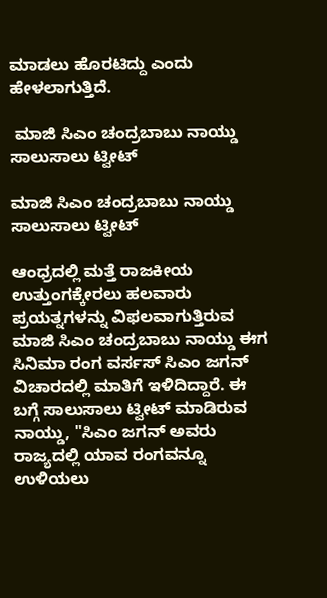ಮಾಡಲು ಹೊರಟಿದ್ದು ಎಂದು ಹೇಳಲಾಗುತ್ತಿದೆ.

 ಮಾಜಿ ಸಿಎಂ ಚಂದ್ರಬಾಬು ನಾಯ್ಡು ಸಾಲುಸಾಲು ಟ್ವೀಟ್

ಮಾಜಿ ಸಿಎಂ ಚಂದ್ರಬಾಬು ನಾಯ್ಡು ಸಾಲುಸಾಲು ಟ್ವೀಟ್

ಆಂಧ್ರದಲ್ಲಿ ಮತ್ತೆ ರಾಜಕೀಯ ಉತ್ತುಂಗಕ್ಕೇರಲು ಹಲವಾರು ಪ್ರಯತ್ನಗಳನ್ನು ವಿಫಲವಾಗುತ್ತಿರುವ ಮಾಜಿ ಸಿಎಂ ಚಂದ್ರಬಾಬು ನಾಯ್ಡು ಈಗ ಸಿನಿಮಾ ರಂಗ ವರ್ಸಸ್ ಸಿಎಂ ಜಗನ್ ವಿಚಾರದಲ್ಲಿ ಮಾತಿಗೆ ಇಳಿದಿದ್ದಾರೆ. ಈ ಬಗ್ಗೆ ಸಾಲುಸಾಲು ಟ್ವೀಟ್ ಮಾಡಿರುವ ನಾಯ್ಡು, "ಸಿಎಂ ಜಗನ್ ಅವರು ರಾಜ್ಯದಲ್ಲಿ ಯಾವ ರಂಗವನ್ನೂ ಉಳಿಯಲು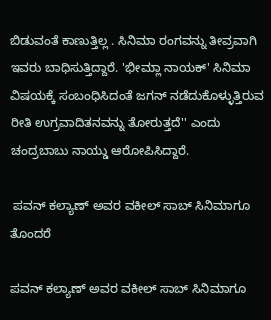ಬಿಡುವಂತೆ ಕಾಣುತ್ತಿಲ್ಲ . ಸಿನಿಮಾ ರಂಗವನ್ನು ತೀವ್ರವಾಗಿ ಇವರು ಬಾಧಿಸುತ್ತಿದ್ದಾರೆ. 'ಭೀಮ್ಲಾ ನಾಯಕ್' ಸಿನಿಮಾ ವಿಷಯಕ್ಕೆ ಸಂಬಂಧಿಸಿದಂತೆ ಜಗನ್ ನಡೆದುಕೊಳ್ಳುತ್ತಿರುವ ರೀತಿ ಉಗ್ರವಾದಿತನವನ್ನು ತೋರುತ್ತದೆ'' ಎಂದು ಚಂದ್ರಬಾಬು ನಾಯ್ಡು ಆರೋಪಿಸಿದ್ದಾರೆ.

 ಪವನ್ ಕಲ್ಯಾಣ್ ಅವರ ವಕೀಲ್ ಸಾಬ್ ಸಿನಿಮಾಗೂ ತೊಂದರೆ

ಪವನ್ ಕಲ್ಯಾಣ್ ಅವರ ವಕೀಲ್ ಸಾಬ್ ಸಿನಿಮಾಗೂ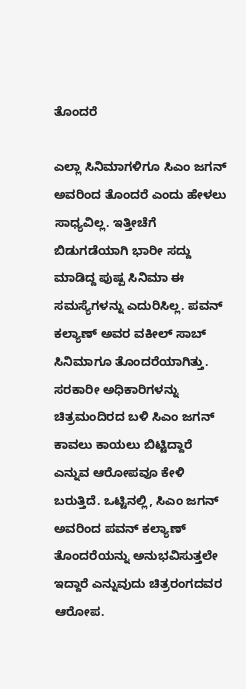ತೊಂದರೆ

ಎಲ್ಲಾ ಸಿನಿಮಾಗಳಿಗೂ ಸಿಎಂ ಜಗನ್ ಅವರಿಂದ ತೊಂದರೆ ಎಂದು ಹೇಳಲು ಸಾಧ್ಯವಿಲ್ಲ. ಇತ್ತೀಚೆಗೆ ಬಿಡುಗಡೆಯಾಗಿ ಭಾರೀ ಸದ್ದು ಮಾಡಿದ್ದ ಪುಷ್ಪ ಸಿನಿಮಾ ಈ ಸಮಸ್ಯೆಗಳನ್ನು ಎದುರಿಸಿಲ್ಲ. ಪವನ್ ಕಲ್ಯಾಣ್ ಅವರ ವಕೀಲ್ ಸಾಬ್ ಸಿನಿಮಾಗೂ ತೊಂದರೆಯಾಗಿತ್ತು. ಸರಕಾರೀ ಅಧಿಕಾರಿಗಳನ್ನು ಚಿತ್ರಮಂದಿರದ ಬಳಿ ಸಿಎಂ ಜಗನ್ ಕಾವಲು ಕಾಯಲು ಬಿಟ್ಟಿದ್ದಾರೆ ಎನ್ನುವ ಆರೋಪವೂ ಕೇಳಿ ಬರುತ್ತಿದೆ. ಒಟ್ಟಿನಲ್ಲಿ, ಸಿಎಂ ಜಗನ್ ಅವರಿಂದ ಪವನ್ ಕಲ್ಯಾಣ್ ತೊಂದರೆಯನ್ನು ಅನುಭವಿಸುತ್ತಲೇ ಇದ್ದಾರೆ ಎನ್ನುವುದು ಚಿತ್ರರಂಗದವರ ಆರೋಪ.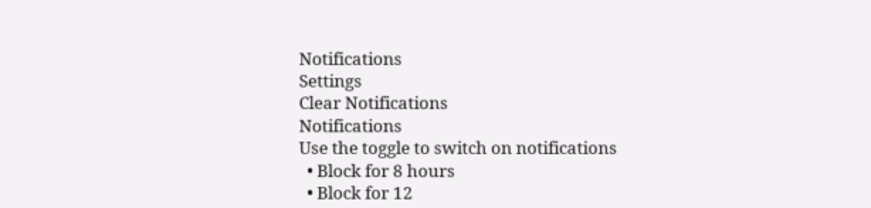Notifications
Settings
Clear Notifications
Notifications
Use the toggle to switch on notifications
  • Block for 8 hours
  • Block for 12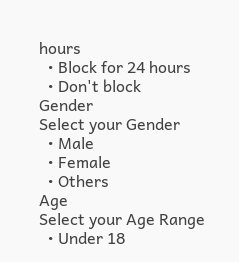hours
  • Block for 24 hours
  • Don't block
Gender
Select your Gender
  • Male
  • Female
  • Others
Age
Select your Age Range
  • Under 18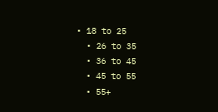• 18 to 25
  • 26 to 35
  • 36 to 45
  • 45 to 55
  • 55+